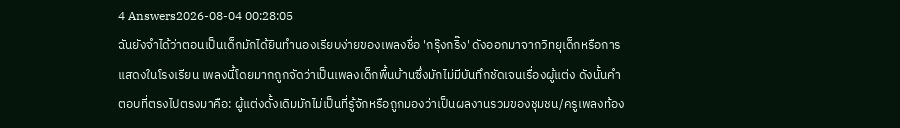4 Answers2026-08-04 00:28:05
ฉันยังจำได้ว่าตอนเป็นเด็กมักได้ยินทำนองเรียบง่ายของเพลงชื่อ 'กรุ๊งกริ๊ง' ดังออกมาจากวิทยุเด็กหรือการแสดงในโรงเรียน เพลงนี้โดยมากถูกจัดว่าเป็นเพลงเด็กพื้นบ้านซึ่งมักไม่มีบันทึกชัดเจนเรื่องผู้แต่ง ดังนั้นคำตอบที่ตรงไปตรงมาคือ: ผู้แต่งดั้งเดิมมักไม่เป็นที่รู้จักหรือถูกมองว่าเป็นผลงานรวมของชุมชน/ครูเพลงท้อง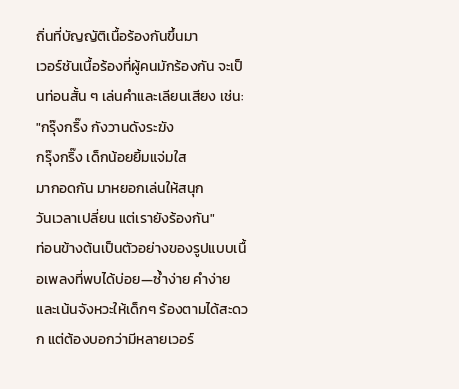ถิ่นที่บัญญัติเนื้อร้องกันขึ้นมา
เวอร์ชันเนื้อร้องที่ผู้คนมักร้องกัน จะเป็นท่อนสั้น ๆ เล่นคำและเลียนเสียง เช่น:
"กรุ๊งกริ๊ง กังวานดังระฆัง
กรุ๊งกริ๊ง เด็กน้อยยิ้มแจ่มใส
มากอดกัน มาหยอกเล่นให้สนุก
วันเวลาเปลี่ยน แต่เรายังร้องกัน"
ท่อนข้างต้นเป็นตัวอย่างของรูปแบบเนื้อเพลงที่พบได้บ่อย—ซ้ำง่าย คำง่าย และเน้นจังหวะให้เด็กๆ ร้องตามได้สะดวก แต่ต้องบอกว่ามีหลายเวอร์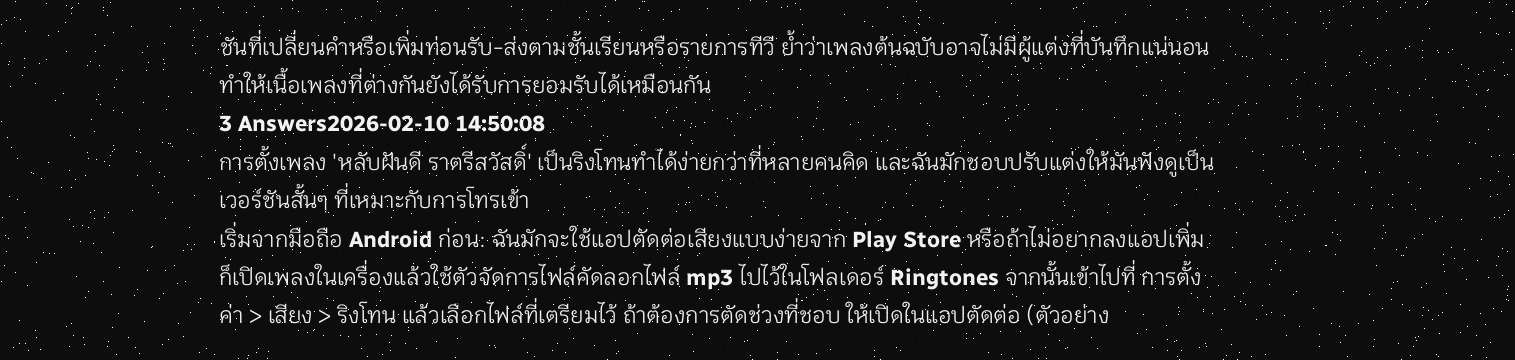ชันที่เปลี่ยนคำหรือเพิ่มท่อนรับ-ส่งตามชั้นเรียนหรือรายการทีวี ย้ำว่าเพลงต้นฉบับอาจไม่มีผู้แต่งที่บันทึกแน่นอน ทำให้เนื้อเพลงที่ต่างกันยังได้รับการยอมรับได้เหมือนกัน
3 Answers2026-02-10 14:50:08
การตั้งเพลง 'หลับฝันดี ราตรีสวัสดิ์' เป็นริงโทนทำได้ง่ายกว่าที่หลายคนคิด และฉันมักชอบปรับแต่งให้มันฟังดูเป็นเวอร์ชันสั้นๆ ที่เหมาะกับการโทรเข้า
เริ่มจากมือถือ Android ก่อน: ฉันมักจะใช้แอปตัดต่อเสียงแบบง่ายจาก Play Store หรือถ้าไม่อยากลงแอปเพิ่ม ก็เปิดเพลงในเครื่องแล้วใช้ตัวจัดการไฟล์คัดลอกไฟล์ mp3 ไปไว้ในโฟลเดอร์ Ringtones จากนั้นเข้าไปที่ การตั้งค่า > เสียง > ริงโทน แล้วเลือกไฟล์ที่เตรียมไว้ ถ้าต้องการตัดช่วงที่ชอบ ให้เปิดในแอปตัดต่อ (ตัวอย่าง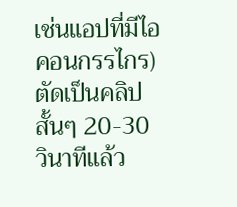เช่นแอปที่มีไอคอนกรรไกร) ตัดเป็นคลิปสั้นๆ 20-30 วินาทีแล้ว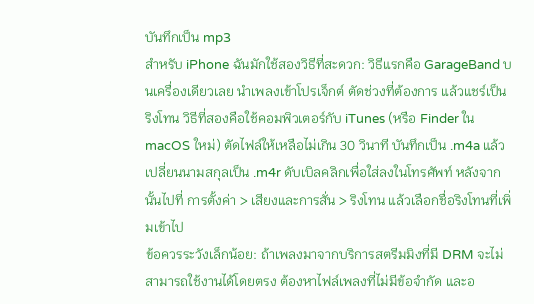บันทึกเป็น mp3
สำหรับ iPhone ฉันมักใช้สองวิธีที่สะดวก: วิธีแรกคือ GarageBand บนเครื่องเดียวเลย นำเพลงเข้าโปรเจ็กต์ ตัดช่วงที่ต้องการ แล้วแชร์เป็นริงโทน วิธีที่สองคือใช้คอมพิวเตอร์กับ iTunes (หรือ Finder ใน macOS ใหม่) ตัดไฟล์ให้เหลือไม่เกิน 30 วินาที บันทึกเป็น .m4a แล้วเปลี่ยนนามสกุลเป็น .m4r ดับเบิลคลิกเพื่อใส่ลงในโทรศัพท์ หลังจากนั้นไปที่ การตั้งค่า > เสียงและการสั่น > ริงโทน แล้วเลือกชื่อริงโทนที่เพิ่มเข้าไป
ข้อควรระวังเล็กน้อย: ถ้าเพลงมาจากบริการสตรีมมิงที่มี DRM จะไม่สามารถใช้งานได้โดยตรง ต้องหาไฟล์เพลงที่ไม่มีข้อจำกัด และอ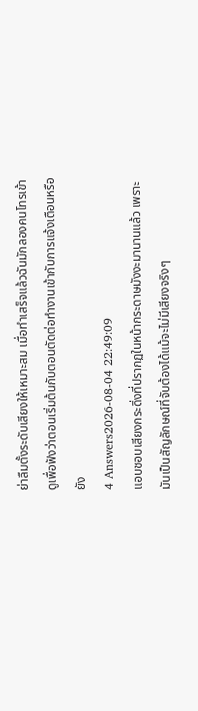ย่าลืมตั้งระดับเสียงให้เหมาะสม เมื่อทำเสร็จแล้วฉันมักลองคนโทรเข้าดูเพื่อฟังว่าตอนเริ่มต้นกับตอนตัดต่อทำงานเข้ากับการแจ้งเตือนหรือยัง
4 Answers2026-08-04 22:49:09
แอบชอบเสียงกระดิ่งที่ปรากฏในหน้ากระดาษมังงะมานานแล้ว เพราะมันเป็นสัญลักษณ์ที่จับต้องได้แม้จะไม่มีเสียงจริงๆ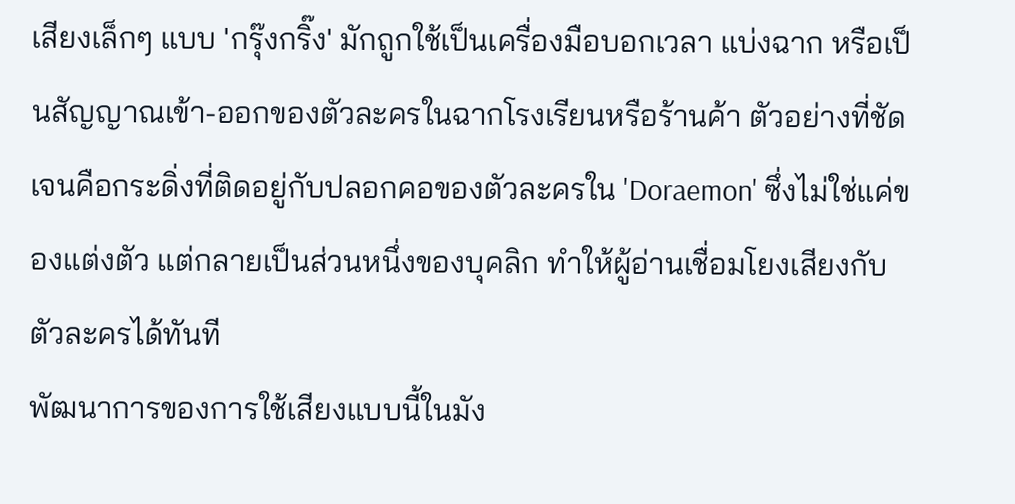เสียงเล็กๆ แบบ 'กรุ๊งกริ๊ง' มักถูกใช้เป็นเครื่องมือบอกเวลา แบ่งฉาก หรือเป็นสัญญาณเข้า-ออกของตัวละครในฉากโรงเรียนหรือร้านค้า ตัวอย่างที่ชัดเจนคือกระดิ่งที่ติดอยู่กับปลอกคอของตัวละครใน 'Doraemon' ซึ่งไม่ใช่แค่ของแต่งตัว แต่กลายเป็นส่วนหนึ่งของบุคลิก ทำให้ผู้อ่านเชื่อมโยงเสียงกับตัวละครได้ทันที
พัฒนาการของการใช้เสียงแบบนี้ในมัง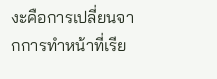งะคือการเปลี่ยนจากการทำหน้าที่เรีย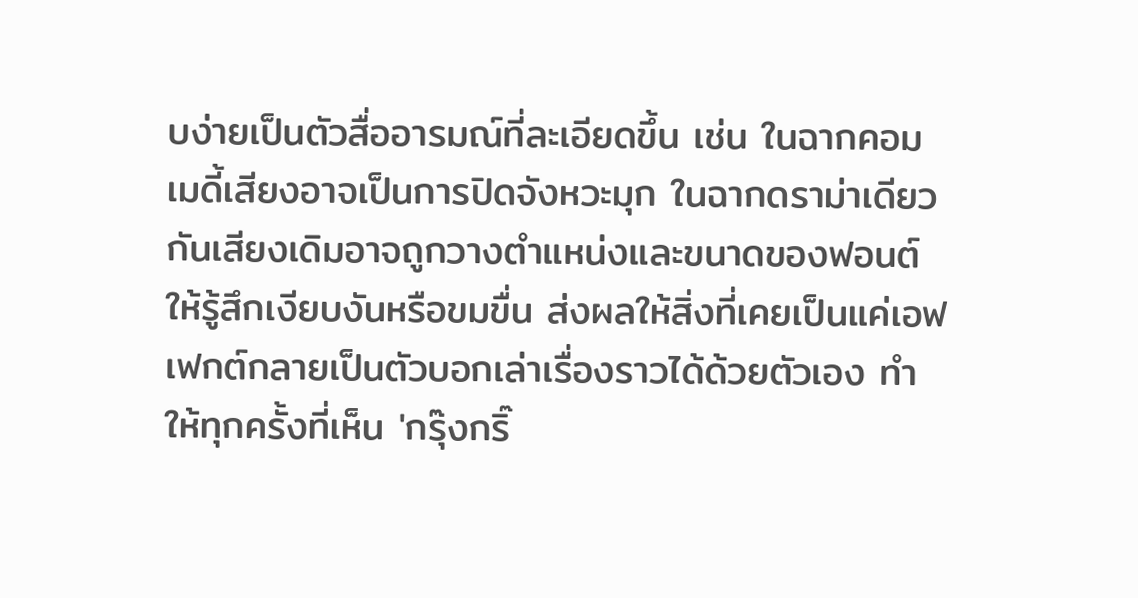บง่ายเป็นตัวสื่ออารมณ์ที่ละเอียดขึ้น เช่น ในฉากคอมเมดี้เสียงอาจเป็นการปิดจังหวะมุก ในฉากดราม่าเดียวกันเสียงเดิมอาจถูกวางตำแหน่งและขนาดของฟอนต์ให้รู้สึกเงียบงันหรือขมขื่น ส่งผลให้สิ่งที่เคยเป็นแค่เอฟเฟกต์กลายเป็นตัวบอกเล่าเรื่องราวได้ด้วยตัวเอง ทำให้ทุกครั้งที่เห็น 'กรุ๊งกริ๊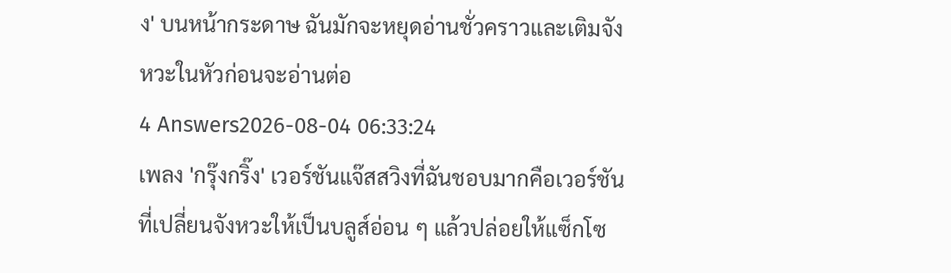ง' บนหน้ากระดาษ ฉันมักจะหยุดอ่านชั่วคราวและเติมจังหวะในหัวก่อนจะอ่านต่อ
4 Answers2026-08-04 06:33:24
เพลง 'กรุ๊งกริ๊ง' เวอร์ชันแจ๊สสวิงที่ฉันชอบมากคือเวอร์ชันที่เปลี่ยนจังหวะให้เป็นบลูส์อ่อน ๆ แล้วปล่อยให้แซ็กโซ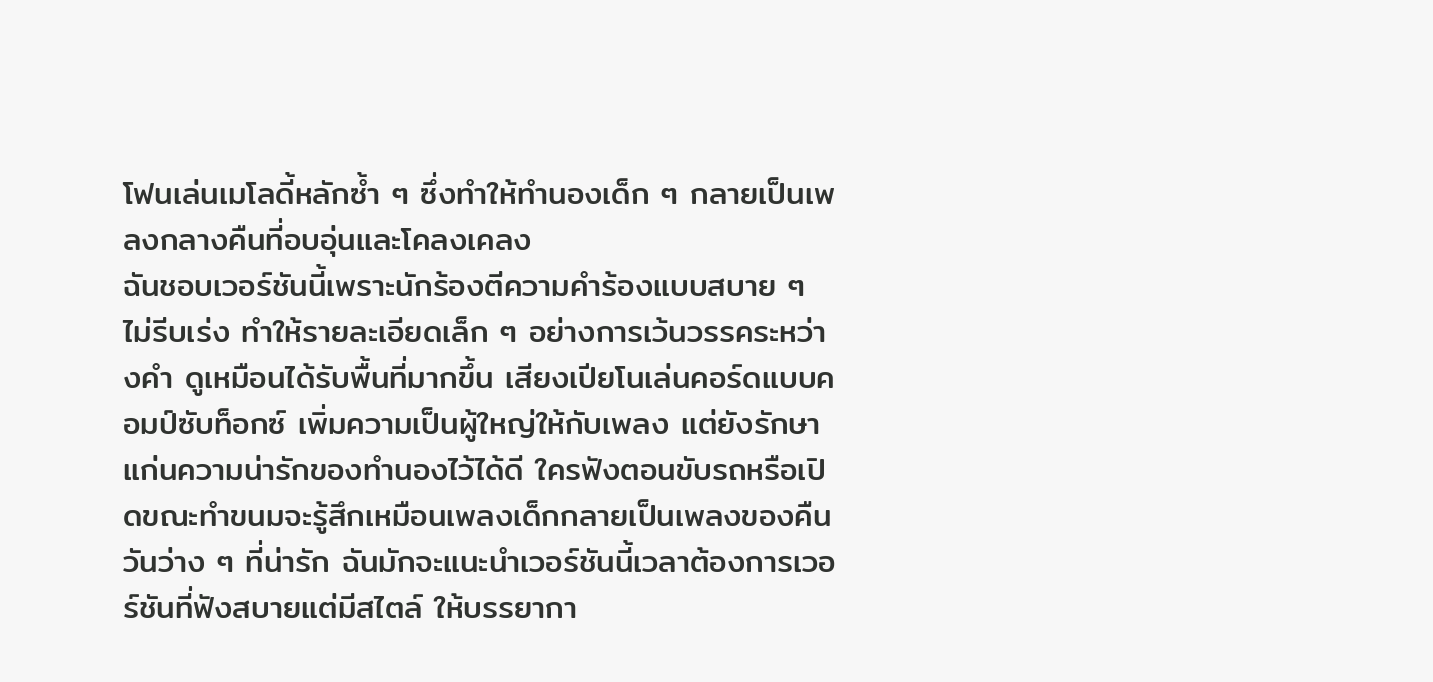โฟนเล่นเมโลดี้หลักซ้ำ ๆ ซึ่งทำให้ทำนองเด็ก ๆ กลายเป็นเพลงกลางคืนที่อบอุ่นและโคลงเคลง
ฉันชอบเวอร์ชันนี้เพราะนักร้องตีความคำร้องแบบสบาย ๆ ไม่รีบเร่ง ทำให้รายละเอียดเล็ก ๆ อย่างการเว้นวรรคระหว่างคำ ดูเหมือนได้รับพื้นที่มากขึ้น เสียงเปียโนเล่นคอร์ดแบบคอมป์ซับท็อกซ์ เพิ่มความเป็นผู้ใหญ่ให้กับเพลง แต่ยังรักษาแก่นความน่ารักของทำนองไว้ได้ดี ใครฟังตอนขับรถหรือเปิดขณะทำขนมจะรู้สึกเหมือนเพลงเด็กกลายเป็นเพลงของคืนวันว่าง ๆ ที่น่ารัก ฉันมักจะแนะนำเวอร์ชันนี้เวลาต้องการเวอร์ชันที่ฟังสบายแต่มีสไตล์ ให้บรรยากา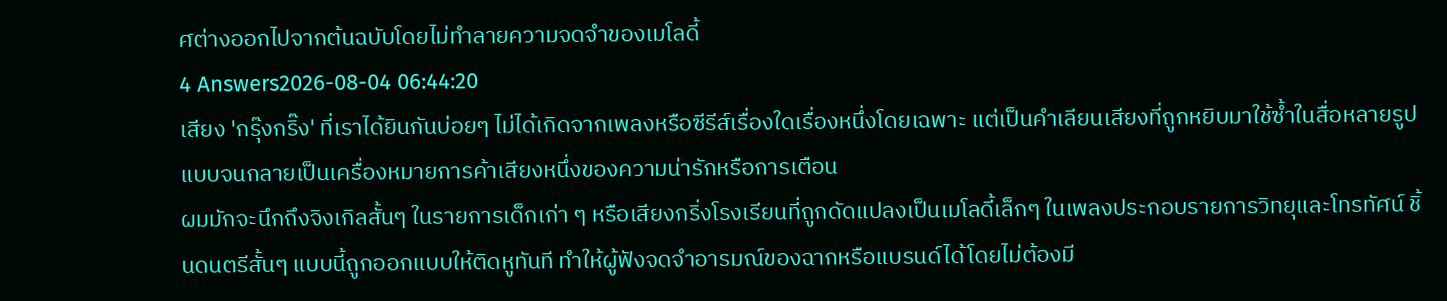ศต่างออกไปจากต้นฉบับโดยไม่ทำลายความจดจำของเมโลดี้
4 Answers2026-08-04 06:44:20
เสียง 'กรุ๊งกริ๊ง' ที่เราได้ยินกันบ่อยๆ ไม่ได้เกิดจากเพลงหรือซีรีส์เรื่องใดเรื่องหนึ่งโดยเฉพาะ แต่เป็นคำเลียนเสียงที่ถูกหยิบมาใช้ซ้ำในสื่อหลายรูปแบบจนกลายเป็นเครื่องหมายการค้าเสียงหนึ่งของความน่ารักหรือการเตือน
ผมมักจะนึกถึงจิงเกิลสั้นๆ ในรายการเด็กเก่า ๆ หรือเสียงกริ่งโรงเรียนที่ถูกดัดแปลงเป็นเมโลดี้เล็กๆ ในเพลงประกอบรายการวิทยุและโทรทัศน์ ชิ้นดนตรีสั้นๆ แบบนี้ถูกออกแบบให้ติดหูทันที ทำให้ผู้ฟังจดจำอารมณ์ของฉากหรือแบรนด์ได้โดยไม่ต้องมี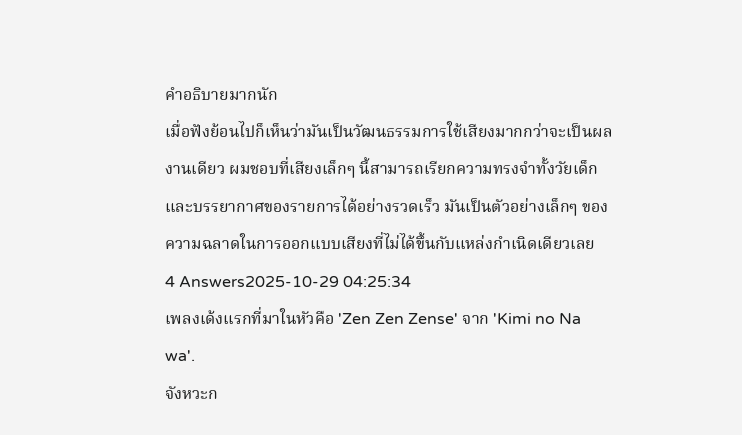คำอธิบายมากนัก
เมื่อฟังย้อนไปก็เห็นว่ามันเป็นวัฒนธรรมการใช้เสียงมากกว่าจะเป็นผลงานเดียว ผมชอบที่เสียงเล็กๆ นี้สามารถเรียกความทรงจำทั้งวัยเด็กและบรรยากาศของรายการได้อย่างรวดเร็ว มันเป็นตัวอย่างเล็กๆ ของความฉลาดในการออกแบบเสียงที่ไม่ได้ขึ้นกับแหล่งกำเนิดเดียวเลย
4 Answers2025-10-29 04:25:34
เพลงเด้งแรกที่มาในหัวคือ 'Zen Zen Zense' จาก 'Kimi no Na wa'.
จังหวะก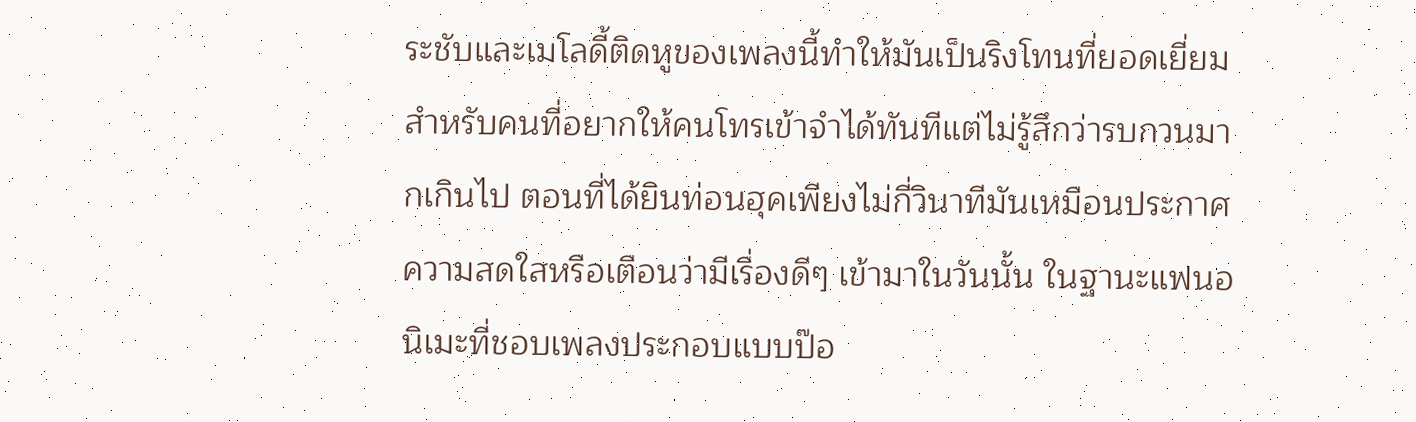ระชับและเมโลดี้ติดหูของเพลงนี้ทำให้มันเป็นริงโทนที่ยอดเยี่ยมสำหรับคนที่อยากให้คนโทรเข้าจำได้ทันทีแต่ไม่รู้สึกว่ารบกวนมากเกินไป ตอนที่ได้ยินท่อนฮุคเพียงไม่กี่วินาทีมันเหมือนประกาศความสดใสหรือเตือนว่ามีเรื่องดีๆ เข้ามาในวันนั้น ในฐานะแฟนอนิเมะที่ชอบเพลงประกอบแบบป๊อ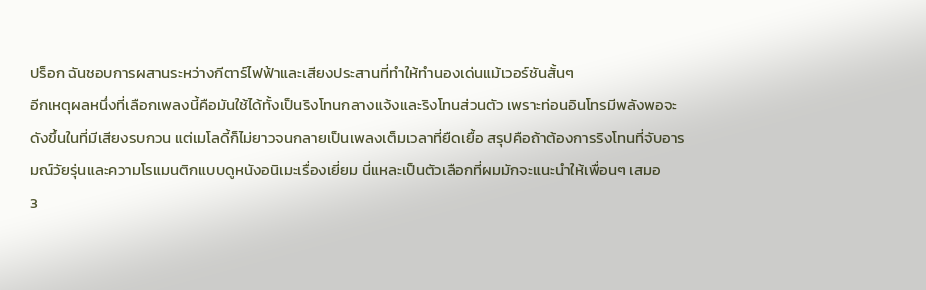ปร็อก ฉันชอบการผสานระหว่างกีตาร์ไฟฟ้าและเสียงประสานที่ทำให้ทำนองเด่นแม้เวอร์ชันสั้นๆ
อีกเหตุผลหนึ่งที่เลือกเพลงนี้คือมันใช้ได้ทั้งเป็นริงโทนกลางแจ้งและริงโทนส่วนตัว เพราะท่อนอินโทรมีพลังพอจะดังขึ้นในที่มีเสียงรบกวน แต่เมโลดี้ก็ไม่ยาวจนกลายเป็นเพลงเต็มเวลาที่ยืดเยื้อ สรุปคือถ้าต้องการริงโทนที่จับอารมณ์วัยรุ่นและความโรแมนติกแบบดูหนังอนิเมะเรื่องเยี่ยม นี่แหละเป็นตัวเลือกที่ผมมักจะแนะนำให้เพื่อนๆ เสมอ
3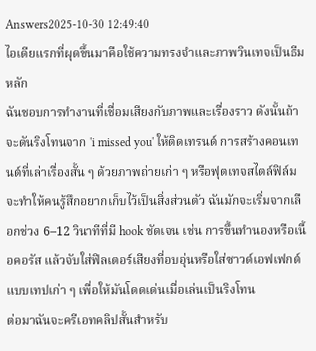Answers2025-10-30 12:49:40
ไอเดียแรกที่ผุดขึ้นมาคือใช้ความทรงจำและภาพวินเทจเป็นธีมหลัก
ฉันชอบการทำงานที่เชื่อมเสียงกับภาพและเรื่องราว ดังนั้นถ้าจะดันริงโทนจาก 'i missed you' ให้ติดเทรนด์ การสร้างคอนเทนต์ที่เล่าเรื่องสั้น ๆ ด้วยภาพถ่ายเก่า ๆ หรือฟุตเทจสไตล์ฟิล์มจะทำให้คนรู้สึกอยากเก็บไว้เป็นสิ่งส่วนตัว ฉันมักจะเริ่มจากเลือกช่วง 6–12 วินาทีที่มี hook ชัดเจน เช่น การขึ้นทำนองหรือเนื้อคอรัส แล้วจับใส่ฟิลเตอร์เสียงที่อบอุ่นหรือใส่ซาวด์เอฟเฟกต์แบบเทปเก่า ๆ เพื่อให้มันโดดเด่นเมื่อเล่นเป็นริงโทน
ต่อมาฉันจะครีเอทคลิปสั้นสำหรับ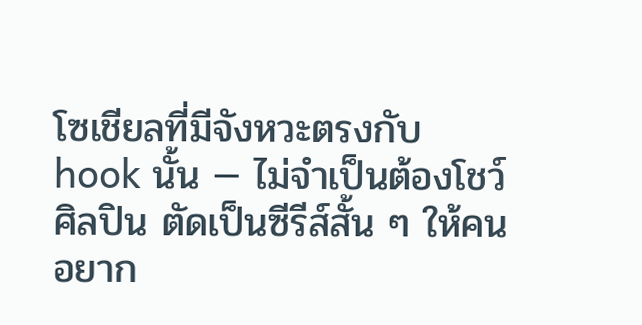โซเชียลที่มีจังหวะตรงกับ hook นั้น — ไม่จำเป็นต้องโชว์ศิลปิน ตัดเป็นซีรีส์สั้น ๆ ให้คนอยาก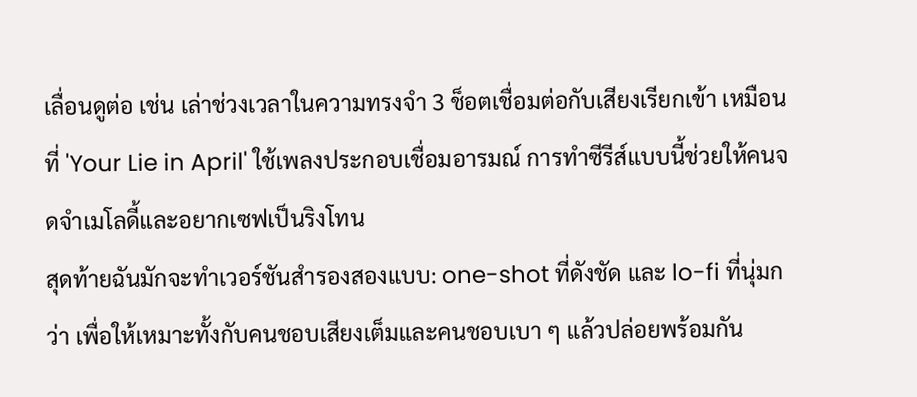เลื่อนดูต่อ เช่น เล่าช่วงเวลาในความทรงจำ 3 ช็อตเชื่อมต่อกับเสียงเรียกเข้า เหมือนที่ 'Your Lie in April' ใช้เพลงประกอบเชื่อมอารมณ์ การทำซีรีส์แบบนี้ช่วยให้คนจดจำเมโลดี้และอยากเซฟเป็นริงโทน
สุดท้ายฉันมักจะทำเวอร์ชันสำรองสองแบบ: one-shot ที่ดังชัด และ lo-fi ที่นุ่มกว่า เพื่อให้เหมาะทั้งกับคนชอบเสียงเต็มและคนชอบเบา ๆ แล้วปล่อยพร้อมกัน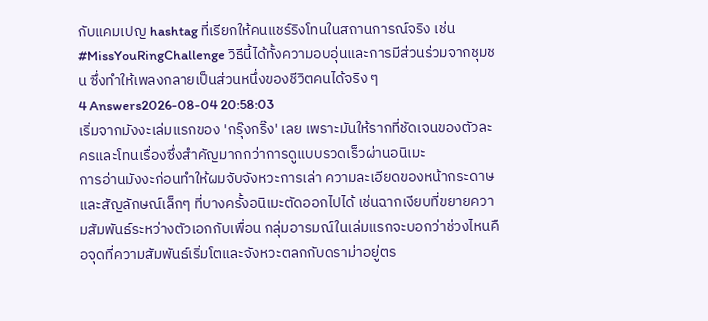กับแคมเปญ hashtag ที่เรียกให้คนแชร์ริงโทนในสถานการณ์จริง เช่น #MissYouRingChallenge วิธีนี้ได้ทั้งความอบอุ่นและการมีส่วนร่วมจากชุมชน ซึ่งทำให้เพลงกลายเป็นส่วนหนึ่งของชีวิตคนได้จริง ๆ
4 Answers2026-08-04 20:58:03
เริ่มจากมังงะเล่มแรกของ 'กรุ๊งกริ๊ง' เลย เพราะมันให้รากที่ชัดเจนของตัวละครและโทนเรื่องซึ่งสำคัญมากกว่าการดูแบบรวดเร็วผ่านอนิเมะ
การอ่านมังงะก่อนทำให้ผมจับจังหวะการเล่า ความละเอียดของหน้ากระดาษ และสัญลักษณ์เล็กๆ ที่บางครั้งอนิเมะตัดออกไปได้ เช่นฉากเงียบที่ขยายความสัมพันธ์ระหว่างตัวเอกกับเพื่อน กลุ่มอารมณ์ในเล่มแรกจะบอกว่าช่วงไหนคือจุดที่ความสัมพันธ์เริ่มโตและจังหวะตลกกับดราม่าอยู่ตร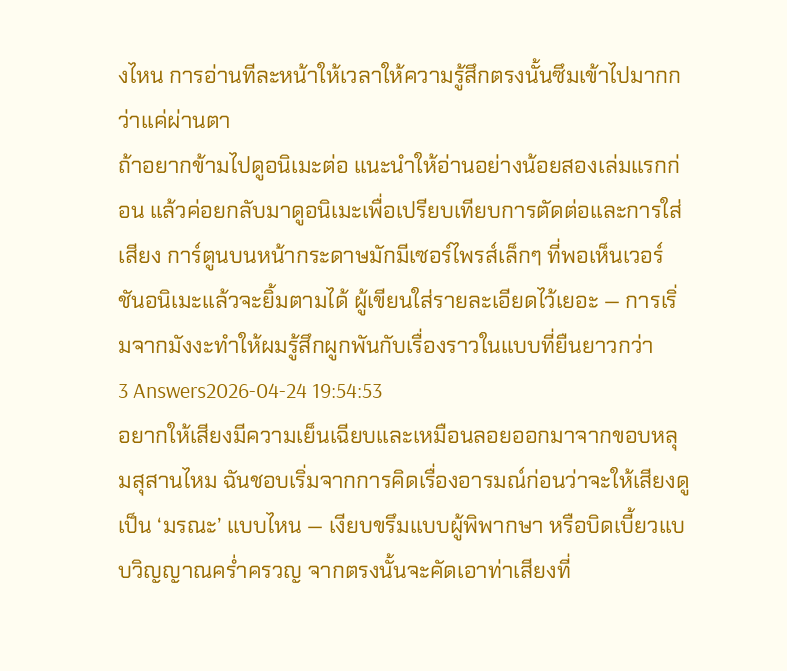งไหน การอ่านทีละหน้าให้เวลาให้ความรู้สึกตรงนั้นซึมเข้าไปมากกว่าแค่ผ่านตา
ถ้าอยากข้ามไปดูอนิเมะต่อ แนะนำให้อ่านอย่างน้อยสองเล่มแรกก่อน แล้วค่อยกลับมาดูอนิเมะเพื่อเปรียบเทียบการตัดต่อและการใส่เสียง การ์ตูนบนหน้ากระดาษมักมีเซอร์ไพรส์เล็กๆ ที่พอเห็นเวอร์ชันอนิเมะแล้วจะยิ้มตามได้ ผู้เขียนใส่รายละเอียดไว้เยอะ — การเริ่มจากมังงะทำให้ผมรู้สึกผูกพันกับเรื่องราวในแบบที่ยืนยาวกว่า
3 Answers2026-04-24 19:54:53
อยากให้เสียงมีความเย็นเฉียบและเหมือนลอยออกมาจากขอบหลุมสุสานไหม ฉันชอบเริ่มจากการคิดเรื่องอารมณ์ก่อนว่าจะให้เสียงดูเป็น ‘มรณะ’ แบบไหน — เงียบขรึมแบบผู้พิพากษา หรือบิดเบี้ยวแบบวิญญาณคร่ำครวญ จากตรงนั้นจะคัดเอาท่าเสียงที่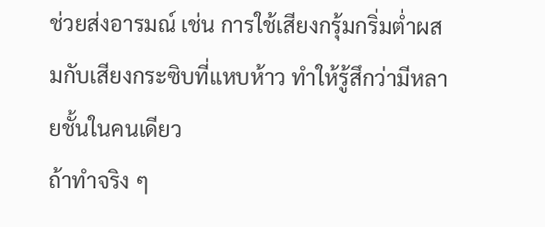ช่วยส่งอารมณ์ เช่น การใช้เสียงกรุ้มกริ่มต่ำผสมกับเสียงกระซิบที่แหบห้าว ทำให้รู้สึกว่ามีหลายชั้นในคนเดียว
ถ้าทำจริง ๆ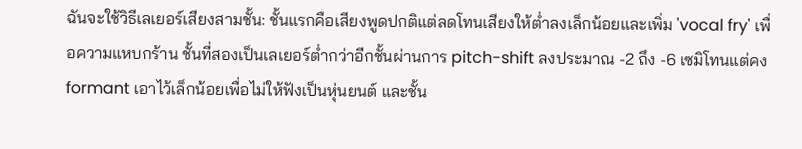ฉันจะใช้วิธีเลเยอร์เสียงสามชั้น: ชั้นแรกคือเสียงพูดปกติแต่ลดโทนเสียงให้ต่ำลงเล็กน้อยและเพิ่ม 'vocal fry' เพื่อความแหบกร้าน ชั้นที่สองเป็นเลเยอร์ต่ำกว่าอีกชั้นผ่านการ pitch-shift ลงประมาณ -2 ถึง -6 เซมิโทนแต่คง formant เอาไว้เล็กน้อยเพื่อไม่ให้ฟังเป็นหุ่นยนต์ และชั้น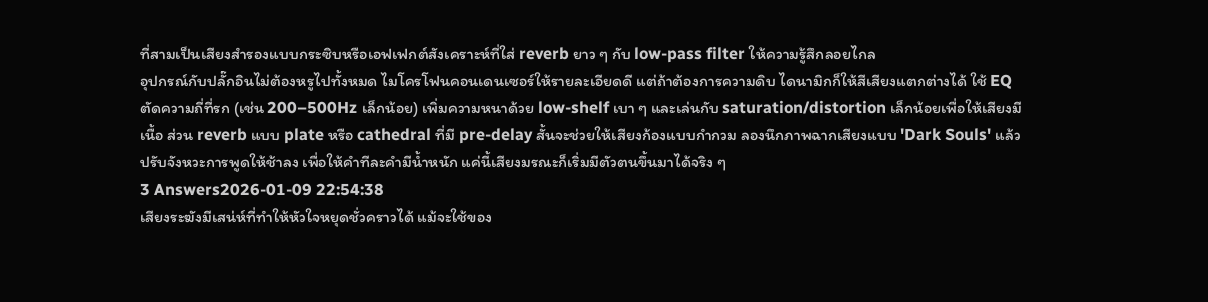ที่สามเป็นเสียงสำรองแบบกระซิบหรือเอฟเฟกต์สังเคราะห์ที่ใส่ reverb ยาว ๆ กับ low-pass filter ให้ความรู้สึกลอยไกล
อุปกรณ์กับปลั๊กอินไม่ต้องหรูไปทั้งหมด ไมโครโฟนคอนเดนเซอร์ให้รายละเอียดดี แต่ถ้าต้องการความดิบ ไดนามิกก็ให้สีเสียงแตกต่างได้ ใช้ EQ ตัดความถี่ที่รก (เช่น 200–500Hz เล็กน้อย) เพิ่มความหนาด้วย low-shelf เบา ๆ และเล่นกับ saturation/distortion เล็กน้อยเพื่อให้เสียงมีเนื้อ ส่วน reverb แบบ plate หรือ cathedral ที่มี pre-delay สั้นจะช่วยให้เสียงก้องแบบกำกวม ลองนึกภาพฉากเสียงแบบ 'Dark Souls' แล้วปรับจังหวะการพูดให้ช้าลง เพื่อให้คำทีละคำมีน้ำหนัก แค่นี้เสียงมรณะก็เริ่มมีตัวตนขึ้นมาได้จริง ๆ
3 Answers2026-01-09 22:54:38
เสียงระฆังมีเสน่ห์ที่ทำให้หัวใจหยุดชั่วคราวได้ แม้จะใช้ของ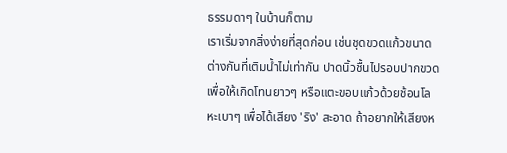ธรรมดาๆ ในบ้านก็ตาม
เราเริ่มจากสิ่งง่ายที่สุดก่อน เช่นชุดขวดแก้วขนาดต่างกันที่เติมน้ำไม่เท่ากัน ปาดนิ้วชื้นไปรอบปากขวดเพื่อให้เกิดโทนยาวๆ หรือแตะขอบแก้วด้วยช้อนโลหะเบาๆ เพื่อได้เสียง 'ริง' สะอาด ถ้าอยากให้เสียงห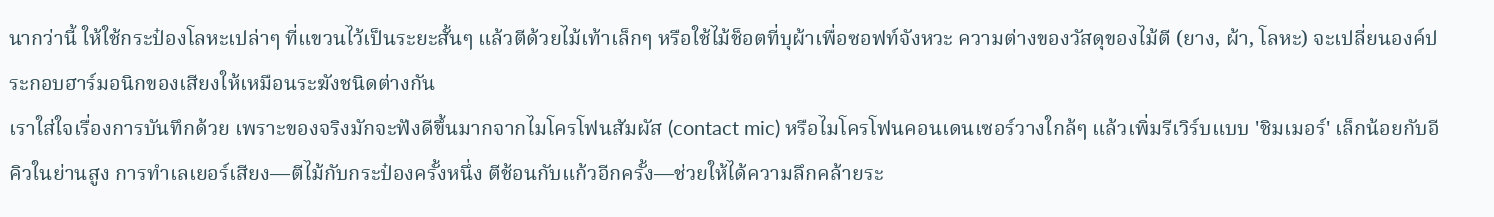นากว่านี้ ให้ใช้กระป๋องโลหะเปล่าๆ ที่แขวนไว้เป็นระยะสั้นๆ แล้วตีด้วยไม้เท้าเล็กๆ หรือใช้ไม้ช็อตที่บุผ้าเพื่อซอฟท์จังหวะ ความต่างของวัสดุของไม้ตี (ยาง, ผ้า, โลหะ) จะเปลี่ยนองค์ประกอบฮาร์มอนิกของเสียงให้เหมือนระฆังชนิดต่างกัน
เราใส่ใจเรื่องการบันทึกด้วย เพราะของจริงมักจะฟังดีขึ้นมากจากไมโครโฟนสัมผัส (contact mic) หรือไมโครโฟนคอนเดนเซอร์วางใกล้ๆ แล้วเพิ่มรีเวิร์บแบบ 'ชิมเมอร์' เล็กน้อยกับอีคิวในย่านสูง การทำเลเยอร์เสียง—ตีไม้กับกระป๋องครั้งหนึ่ง ตีช้อนกับแก้วอีกครั้ง—ช่วยให้ได้ความลึกคล้ายระ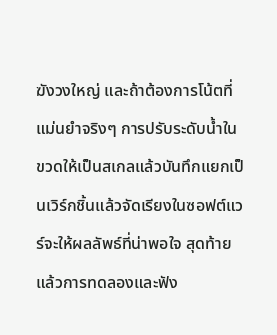ฆังวงใหญ่ และถ้าต้องการโน้ตที่แม่นยำจริงๆ การปรับระดับน้ำในขวดให้เป็นสเกลแล้วบันทึกแยกเป็นเวิร์กชิ้นแล้วจัดเรียงในซอฟต์แวร์จะให้ผลลัพธ์ที่น่าพอใจ สุดท้ายแล้วการทดลองและฟัง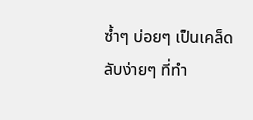ซ้ำๆ บ่อยๆ เป็นเคล็ดลับง่ายๆ ที่ทำ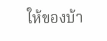ให้ของบ้า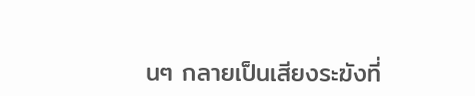นๆ กลายเป็นเสียงระฆังที่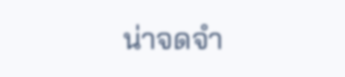น่าจดจำ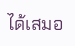ได้เสมอ